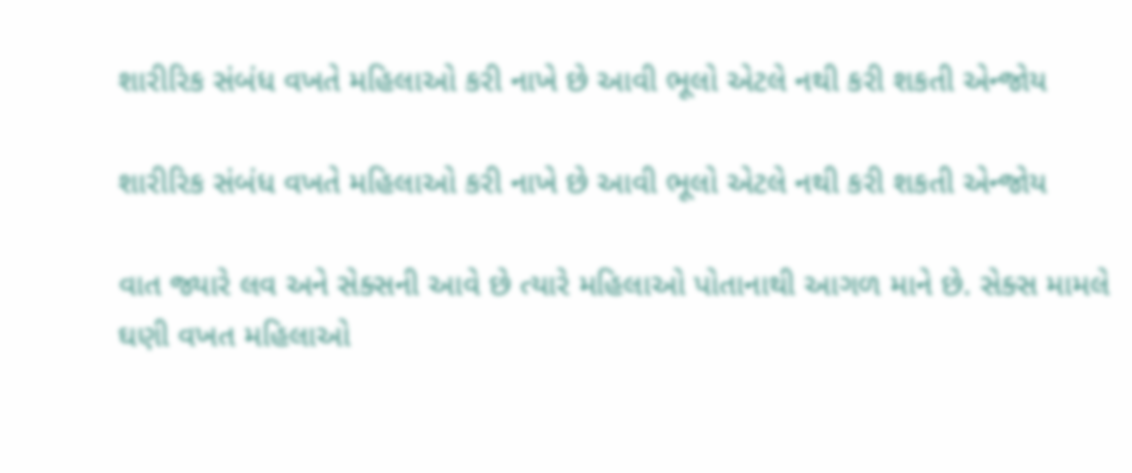શારીરિક સંબંધ વખતે મહિલાઓ કરી નાખે છે આવી ભૂલો એટલે નથી કરી શકતી એન્જોય

શારીરિક સંબંધ વખતે મહિલાઓ કરી નાખે છે આવી ભૂલો એટલે નથી કરી શકતી એન્જોય

વાત જ્યારે લવ અને સેક્સની આવે છે ત્યારે મહિલાઓ પોતાનાથી આગળ માને છે. સેક્સ મામલે ઘણી વખત મહિલાઓ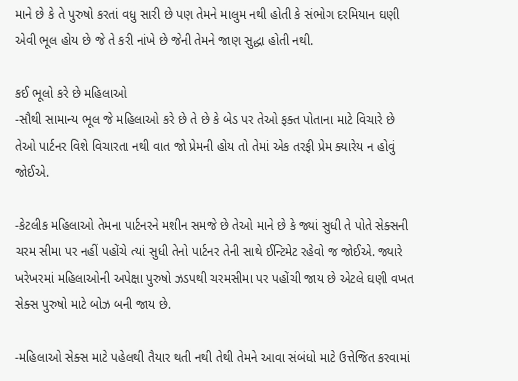માને છે કે તે પુરુષો કરતાં વધુ સારી છે પણ તેમને માલુમ નથી હોતી કે સંભોગ દરમિયાન ઘણી એવી ભૂલ હોય છે જે તે કરી નાંખે છે જેની તેમને જાણ સુદ્ધા હોતી નથી.

કઈ ભૂલો કરે છે મહિલાઓ
-સૌથી સામાન્ય ભૂલ જે મહિલાઓ કરે છે તે છે કે બેડ પર તેઓ ફક્ત પોતાના માટે વિચારે છે તેઓ પાર્ટનર વિશે વિચારતા નથી વાત જો પ્રેમની હોય તો તેમાં એક તરફી પ્રેમ ક્યારેય ન હોવું જોઈએ.

-કેટલીક મહિલાઓ તેમના પાર્ટનરને મશીન સમજે છે તેઓ માને છે કે જ્યાં સુધી તે પોતે સેક્સની ચરમ સીમા પર નહીં પહોંચે ત્યાં સુધી તેનો પાર્ટનર તેની સાથે ઈન્ટિમેટ રહેવો જ જોઈએ. જ્યારે ખરેખરમાં મહિલાઓની અપેક્ષા પુરુષો ઝડપથી ચરમસીમા પર પહોંચી જાય છે એટલે ઘણી વખત સેક્સ પુરુષો માટે બોઝ બની જાય છે.

-મહિલાઓ સેક્સ માટે પહેલથી તૈયાર થતી નથી તેથી તેમને આવા સંબંધો માટે ઉત્તેજિત કરવામાં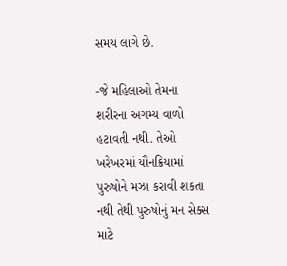સમય લાગે છે.

-જે મહિલાઓ તેમના શરીરના અગમ્ય વાળો હટાવતી નથી. તેઓ ખરેખરમાં યૌનક્રિયામાં પુરુષોને મઝા કરાવી શકતા નથી તેથી પુરુષોનું મન સેક્સ માટે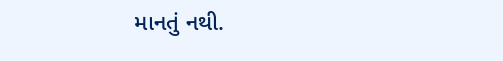માનતું નથી.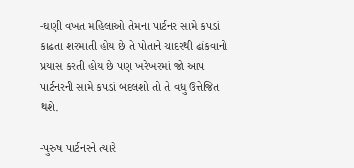-ઘણી વખત મહિલાઓ તેમના પાર્ટનર સામે કપડાં કાઢતા શરમાતી હોય છે તે પોતાને ચાદરથી ઢાંકવાનો પ્રયાસ કરતી હોય છે પણ ખરેખરમાં જો આપ પાર્ટનરની સામે કપડાં બદલશો તો તે વધુ ઉત્તેજિત થશે.

-પુરુષ પાર્ટનરને ત્યારે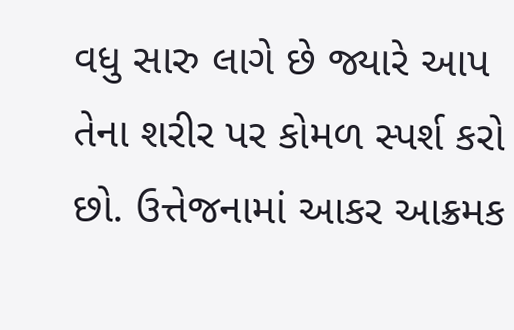વધુ સારુ લાગે છે જ્યારે આપ તેના શરીર પર કોમળ સ્પર્શ કરો છો. ઉત્તેજનામાં આકર આક્રમક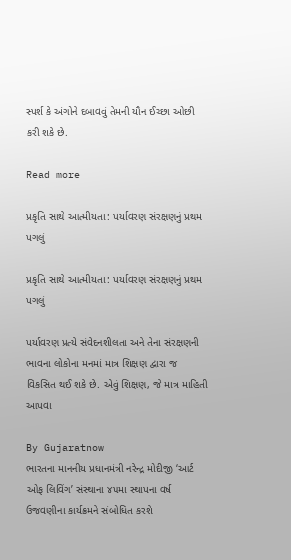સ્પર્શ કે અંગોને દબાવવું તેમની યૌન ઈચ્છા ઓછી કરી શકે છે.

Read more

પ્રકૃતિ સાથે આત્મીયતા: પર્યાવરણ સંરક્ષણનું પ્રથમ પગલું

પ્રકૃતિ સાથે આત્મીયતા: પર્યાવરણ સંરક્ષણનું પ્રથમ પગલું

પર્યાવરણ પ્રત્યે સંવેદનશીલતા અને તેના સંરક્ષણની ભાવના લોકોના મનમાં માત્ર શિક્ષણ દ્વારા જ વિકસિત થઈ શકે છે. એવું શિક્ષણ, જે માત્ર માહિતી આપવા

By Gujaratnow
ભારતના માનનીય પ્રધાનમંત્રી નરેન્દ્ર મોદીજી ‘આર્ટ ઓફ લિવિંગ’ સંસ્થાના ૪૫મા સ્થાપના વર્ષ ઉજવણીના કાર્યક્રમને સંબોધિત કરશે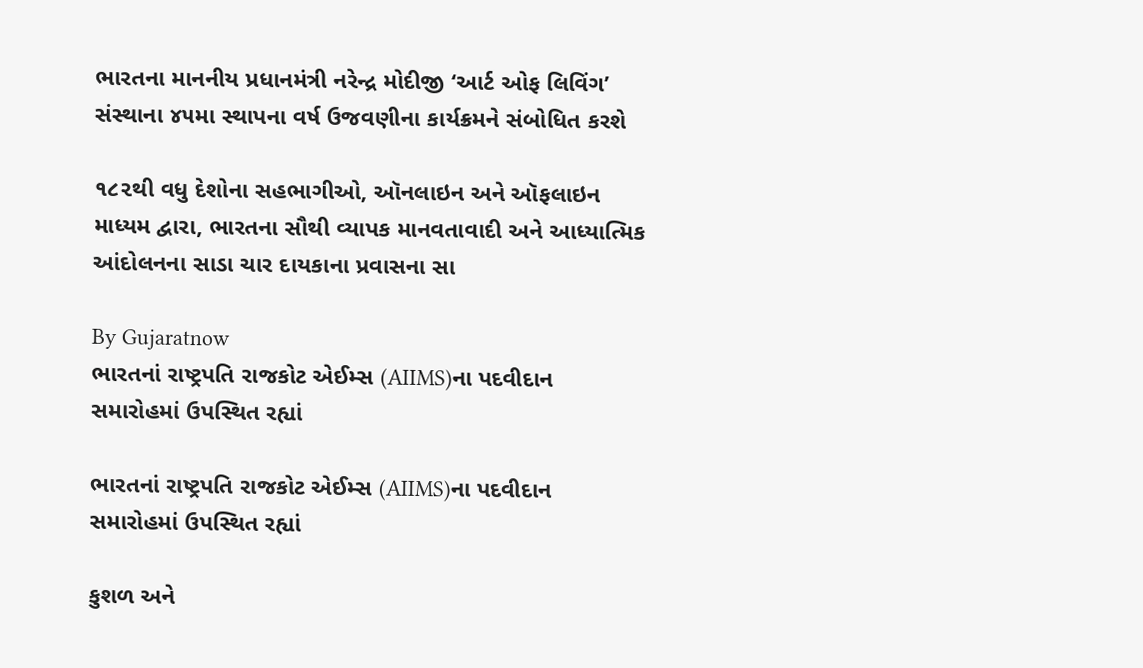ભારતના માનનીય પ્રધાનમંત્રી નરેન્દ્ર મોદીજી ‘આર્ટ ઓફ લિવિંગ’ સંસ્થાના ૪૫મા સ્થાપના વર્ષ ઉજવણીના કાર્યક્રમને સંબોધિત કરશે

૧૮૨થી વધુ દેશોના સહભાગીઓ, ઑનલાઇન અને ઑફલાઇન માધ્યમ દ્વારા, ભારતના સૌથી વ્યાપક માનવતાવાદી અને આધ્યાત્મિક આંદોલનના સાડા ચાર દાયકાના પ્રવાસના સા

By Gujaratnow
ભારતનાં રાષ્ટ્રપતિ રાજકોટ એઈમ્સ (AIIMS)ના પદવીદાન સમારોહમાં ઉપસ્થિત રહ્યાં

ભારતનાં રાષ્ટ્રપતિ રાજકોટ એઈમ્સ (AIIMS)ના પદવીદાન સમારોહમાં ઉપસ્થિત રહ્યાં

કુશળ અને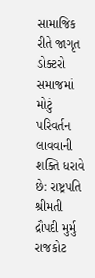સામાજિક રીતે જાગૃત ડોક્ટરો સમાજમાં મોટું પરિવર્તન લાવવાની શક્તિ ધરાવે છે: રાષ્ટ્રપતિ શ્રીમતી દ્રૌપદી મુર્મુ રાજકોટ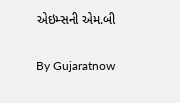એઇમ્સની એમ.બી

By Gujaratnow